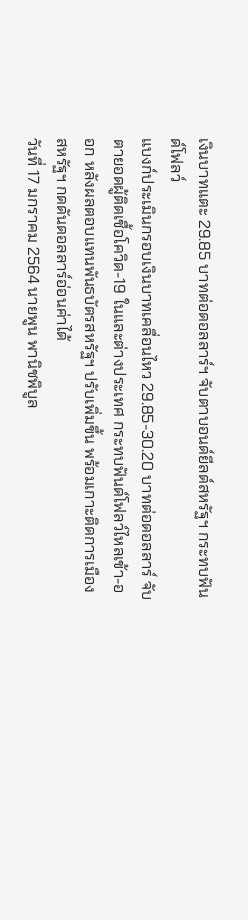เงินบาทแตะ 29.85 บาทต่อดอลลาร์ฯ จับตาบอนด์ยีลด์สหรัฐฯ กระทบฟันด์โฟลว์
แบงก์ประเมินกรอบเงินบาทเคลื่อนไหว 29.85-30.20 บาทต่อดอลลาร์ จับตายอดผู้ติดเชื้อโควิด-19 ในและต่างประเทศ กระทบฟันด์โฟลว์ไหลเข้า-ออก หลังผลตอบแทนพันธบัตรสหรัฐฯ ปรับเพิ่มขึ้น พร้อมเกาะติดการเมืองสหรัฐฯ กดดันดอลลาร์อ่อนค่าได้
วันที่ 17 มกราคม 2564 นายพูน พานิชพิบูล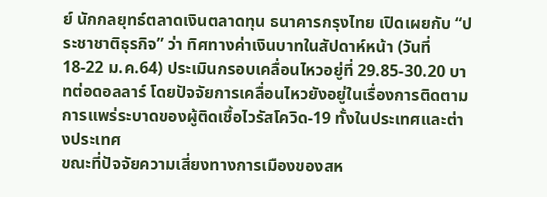ย์ นักกลยุทธ์ตลาดเงินตลาดทุน ธนาคารกรุงไทย เปิดเผยกับ “ประชาชาติธุรกิจ” ว่า ทิศทางค่าเงินบาทในสัปดาห์หน้า (วันที่ 18-22 ม.ค.64) ประเมินกรอบเคลื่อนไหวอยู่ที่ 29.85-30.20 บาทต่อดอลลาร์ โดยปัจจัยการเคลื่อนไหวยังอยู่ในเรื่องการติดตามการแพร่ระบาดของผู้ติดเชื้อไวรัสโควิด-19 ทั้งในประเทศและต่างประเทศ
ขณะที่ปัจจัยความเสี่ยงทางการเมืองของสห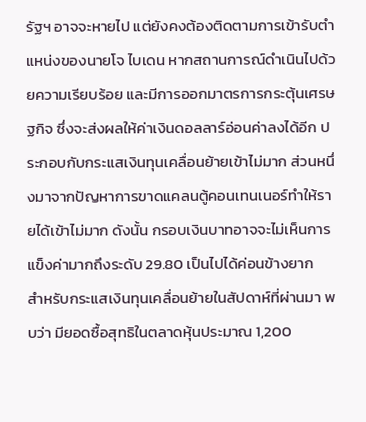รัฐฯ อาจจะหายไป แต่ยังคงต้องติดตามการเข้ารับตำแหน่งของนายโจ ไบเดน หากสถานการณ์ดำเนินไปด้วยความเรียบร้อย และมีการออกมาตรการกระตุ้นเศรษฐกิจ ซึ่งจะส่งผลให้ค่าเงินดอลลาร์อ่อนค่าลงได้อีก ประกอบกับกระแสเงินทุนเคลื่อนย้ายเข้าไม่มาก ส่วนหนึ่งมาจากปัญหาการขาดแคลนตู้คอนเทนเนอร์ทำให้รายได้เข้าไม่มาก ดังนั้น กรอบเงินบาทอาจจะไม่เห็นการแข็งค่ามากถึงระดับ 29.80 เป็นไปได้ค่อนข้างยาก
สำหรับกระแสเงินทุนเคลื่อนย้ายในสัปดาห์ที่ผ่านมา พบว่า มียอดซื้อสุทธิในตลาดหุ้นประมาณ 1,200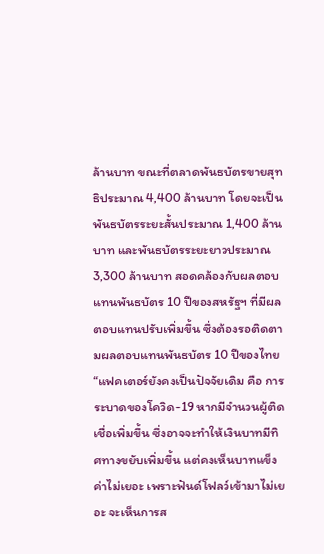ล้านบาท ขณะที่ตลาดพันธบัตรขายสุทธิประมาณ 4,400 ล้านบาท โดยจะเป็นพันธบัตรระยะสั้นประมาณ 1,400 ล้านบาท และพันธบัตรระยะยาวประมาณ 3,300 ล้านบาท สอดคล้องกับผลตอบแทนพันธบัตร 10 ปีของสหรัฐฯ ที่มีผลตอบแทนปรับเพิ่มขึ้น ซึ่งต้องรอติดตามผลตอบแทนพันธบัตร 10 ปีของไทย
“แฟคเตอร์ยังคงเป็นปัจจัยเดิม คือ การระบาดของโควิด-19 หากมีจำนวนผู้ติดเชื่อเพิ่มขึ้น ซึ่งอาจจะทำให้เงินบาทมีทิศทางขยับเพิ่มขึ้น แต่คงเห็นบาทแข็งค่าไม่เยอะ เพราะฟันด์โฟลว์เข้ามาไม่เยอะ จะเห็นการส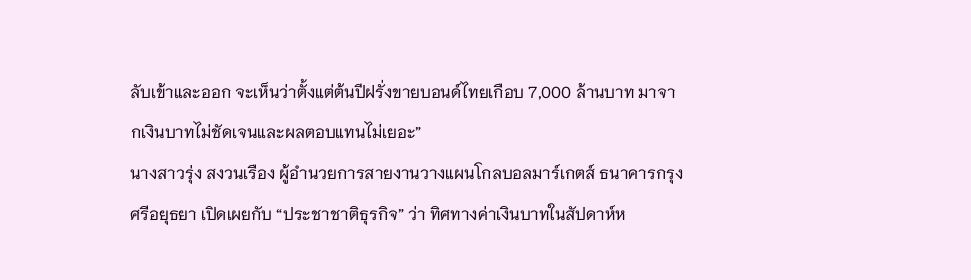ลับเข้าและออก จะเห็นว่าตั้งแต่ต้นปีฝรั่งขายบอนด์ไทยเกือบ 7,000 ล้านบาท มาจากเงินบาทไม่ชัดเจนและผลตอบแทนไม่เยอะ”
นางสาวรุ่ง สงวนเรือง ผู้อำนวยการสายงานวางแผนโกลบอลมาร์เกตส์ ธนาคารกรุงศรีอยุธยา เปิดเผยกับ “ประชาชาติธุรกิจ” ว่า ทิศทางค่าเงินบาทในสัปดาห์ห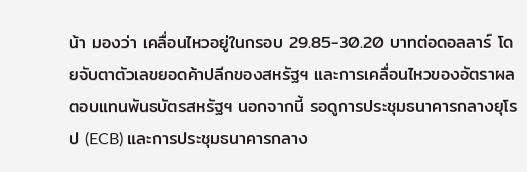น้า มองว่า เคลื่อนไหวอยู่ในกรอบ 29.85-30.20 บาทต่อดอลลาร์ โดยจับตาตัวเลขยอดค้าปลีกของสหรัฐฯ และการเคลื่อนไหวของอัตราผลตอบแทนพันธบัตรสหรัฐฯ นอกจากนี้ รอดูการประชุมธนาคารกลางยุโรป (ECB) และการประชุมธนาคารกลาง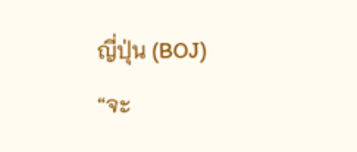ญี่ปุ่น (BOJ)
“จะ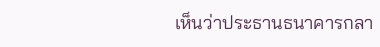เห็นว่าประธานธนาคารกลา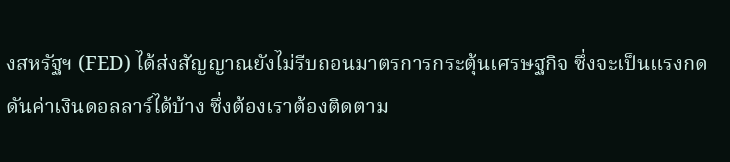งสหรัฐฯ (FED) ได้ส่งสัญญาณยังไม่รีบถอนมาตรการกระตุ้นเศรษฐกิจ ซึ่งจะเป็นแรงกดดันค่าเงินดอลลาร์ได้บ้าง ซึ่งต้องเราต้องติดตาม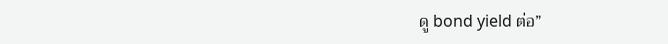ดู bond yield ต่อ”